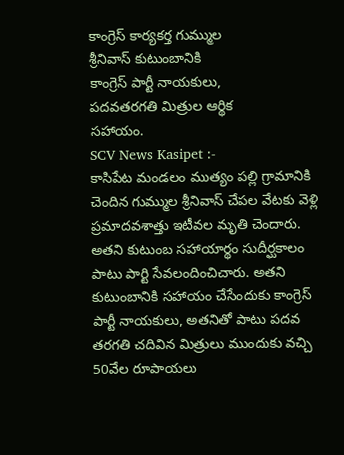కాంగ్రెస్ కార్యకర్త గుమ్ముల
శ్రీనివాస్ కుటుంబానికి
కాంగ్రెస్ పార్టీ నాయకులు,
పదవతరగతి మిత్రుల ఆర్థిక
సహాయం.
SCV News Kasipet :-
కాసిపేట మండలం ముత్యం పల్లి గ్రామానికి చెందిన గుమ్ముల శ్రీనివాస్ చేపల వేటకు వెళ్లి ప్రమాదవశాత్తు ఇటీవల మృతి చెందారు. అతని కుటుంబ సహాయార్థం సుదీర్ఘకాలం పాటు పార్టి సేవలందించిచారు. అతని కుటుంబానికి సహాయం చేసేందుకు కాంగ్రెస్ పార్టీ నాయకులు, అతనితో పాటు పదవ తరగతి చదివిన మిత్రులు ముందుకు వచ్చి 50వేల రూపాయలు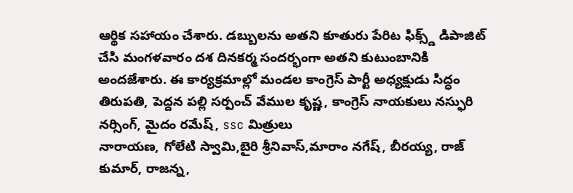ఆర్థిక సహాయం చేశారు. డబ్బులను అతని కూతురు పేరిట ఫిక్స్డ్ డిపాజిట్ చేసి మంగళవారం దశ దినకర్మ సందర్భంగా అతని కుటుంబానికి అందజేశారు. ఈ కార్యక్రమాల్లో మండల కాంగ్రెస్ పార్టీ అధ్యక్షుడు సిద్ధం తిరుపతి, పెద్దన పల్లి సర్పంచ్ వేముల కృష్ణ, కాంగ్రెస్ నాయకులు నస్ఫురి నర్సింగ్, మైదం రమేష్, ssc మిత్రులు
నారాయణ, గోలేటి స్వామి,బైరి శ్రీనివాస్,మారాం నగేష్, బీరయ్య, రాజ్ కుమార్, రాజన్న,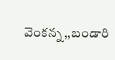వెంకన్న,,బండారి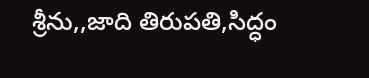శ్రీను,,జాది తిరుపతి,సిద్ధం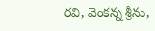రవి, వెంకన్న శ్రీను,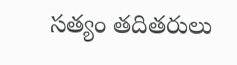సత్యం తదితరులు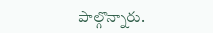పాల్గొన్నారు.